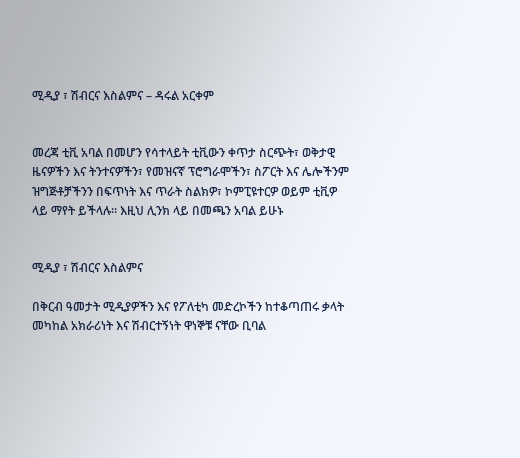ሚዲያ ፣ ሽብርና እስልምና – ዳሩል አርቀም


መረጃ ቲቪ አባል በመሆን የሳተላይት ቲቪውን ቀጥታ ስርጭት፣ ወቅታዊ ዜናዎችን እና ትንተናዎችን፣ የመዝናኛ ፕሮግራሞችን፣ ስፖርት እና ሌሎችንም ዝግጅቶቻችንን በፍጥነት እና ጥራት ስልክዎ፣ ኮምፒዩተርዎ ወይም ቲቪዎ ላይ ማየት ይችላሉ። እዚህ ሊንክ ላይ በመጫን አባል ይሁኑ


ሚዲያ ፣ ሽብርና እስልምና

በቅርብ ዓመታት ሚዲያዎችን እና የፖለቲካ መድረኮችን ከተቆጣጠሩ ቃላት መካከል አክራሪነት እና ሽብርተኝነት ዋነኞቹ ናቸው ቢባል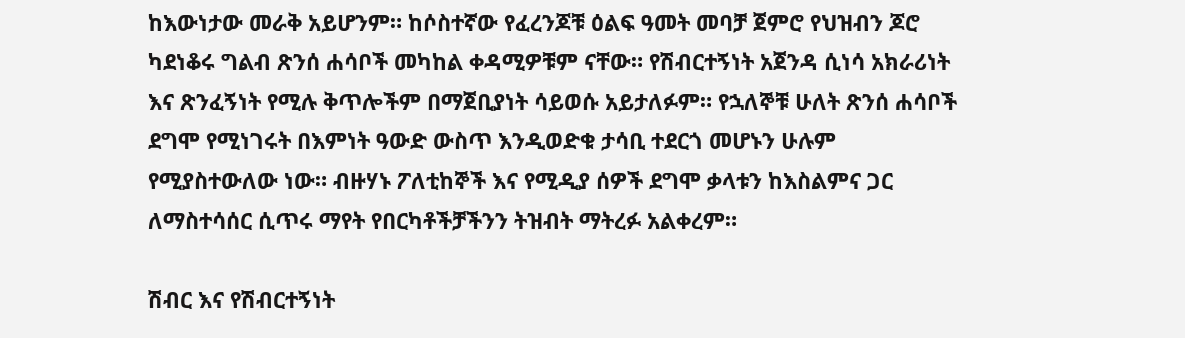ከእውነታው መራቅ አይሆንም። ከሶስተኛው የፈረንጆቹ ዕልፍ ዓመት መባቻ ጀምሮ የህዝብን ጆሮ ካደነቆሩ ግልብ ጽንሰ ሐሳቦች መካከል ቀዳሚዎቹም ናቸው። የሽብርተኝነት አጀንዳ ሲነሳ አክራሪነት እና ጽንፈኝነት የሚሉ ቅጥሎችም በማጀቢያነት ሳይወሱ አይታለፉም። የኋለኞቹ ሁለት ጽንሰ ሐሳቦች ደግሞ የሚነገሩት በእምነት ዓውድ ውስጥ እንዲወድቁ ታሳቢ ተደርጎ መሆኑን ሁሉም የሚያስተውለው ነው። ብዙሃኑ ፖለቲከኞች እና የሚዲያ ሰዎች ደግሞ ቃላቱን ከእስልምና ጋር ለማስተሳሰር ሲጥሩ ማየት የበርካቶችቻችንን ትዝብት ማትረፉ አልቀረም።

ሽብር እና የሽብርተኝነት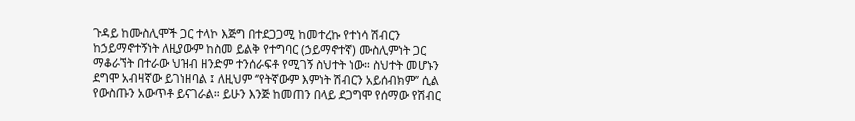ጉዳይ ከሙስሊሞች ጋር ተላኮ እጅግ በተደጋጋሚ ከመተረኩ የተነሳ ሽብርን ከኃይማኖተኝነት ለዚያውም ከስመ ይልቅ የተግባር (ኃይማኖተኛ) ሙስሊምነት ጋር ማቆራኘት በተራው ህዝብ ዘንድም ተንሰራፍቶ የሚገኝ ስህተት ነው። ስህተት መሆኑን ደግሞ አብዛኛው ይገነዘባል ፤ ለዚህም ‘’የትኛውም እምነት ሽብርን አይሰብክም’’ ሲል የውስጡን አውጥቶ ይናገራል። ይሁን እንጅ ከመጠን በላይ ደጋግሞ የሰማው የሽብር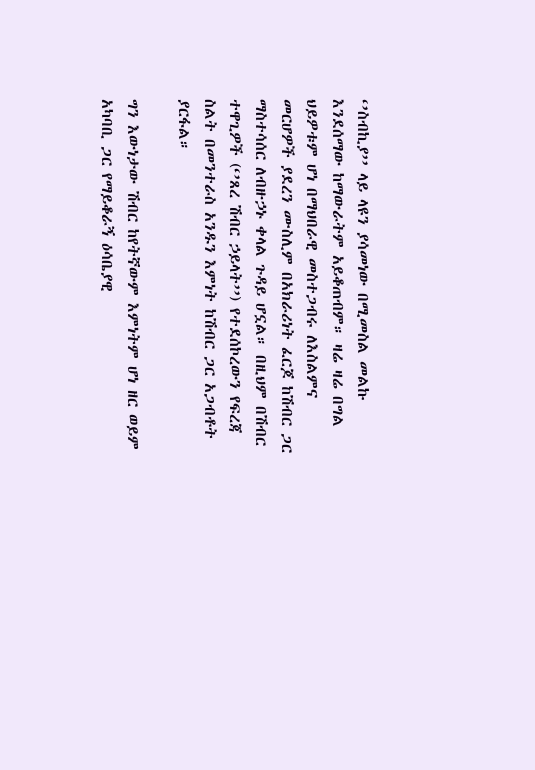‘’ስብኪያ’’ ላይ ላዩን ያሳመነው በሚመስል መልኩ እንደሰማው ከማውራትም አይቆጠብም። ዛሬ ዛሬ በግል ህይዎቱም ሆነ በማህበራዊ መስተጋብሩ ለእስልምና መርሆዎች ያደረን ሙስሊም በአክራሪነት ፈርጆ ከሽብር ጋር ማስተሳሰር ለብዙኃኑ ቀላል ጉዳይ ሆኗል። በዚህም በሽብር ተዋጊዎች (‘’ጸረ ሽብር ኃይላት’’) የተደሰኮረውን የፍረጃ ስልት በመንተራስ አንዱን እምነት ከሽብር ጋር አጋብቶት ያርፋል።

ግን እውነታው ሽብር ከየትኛውም እምነትም ሆነ ዘር ወይም አካባቢ ጋር የማይቆራኝ ዕሳቤያዊ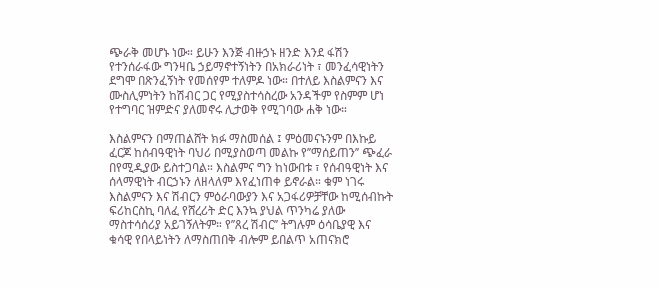ጭራቅ መሆኑ ነው። ይሁን እንጅ ብዙኃኑ ዘንድ እንደ ፋሽን የተንሰራፋው ግንዛቤ ኃይማኖተኝነትን በአክራሪነት ፣ መንፈሳዊነትን ደግሞ በጽንፈኝነት የመሰየም ተለምዶ ነው። በተለይ እስልምናን እና ሙስሊምነትን ከሽብር ጋር የሚያስተሳስረው አንዳችም የስምም ሆነ የተግባር ዝምድና ያለመኖሩ ሊታወቅ የሚገባው ሐቅ ነው።

እስልምናን በማጠልሸት ክፉ ማስመሰል ፤ ምዕመናኑንም በእኩይ ፈርጆ ከሰብዓዊነት ባህሪ በሚያስወጣ መልኩ የ’’ማሰይጠን’’ ጭፈራ በየሚዲያው ይስተጋባል። እስልምና ግን ከነውበቱ ፣ የሰብዓዊነት እና ሰላማዊነት ብርኃኑን ለዘላለም እየፈነጠቀ ይኖራል። ቁም ነገሩ እስልምናን እና ሽብርን ምዕራባውያን እና አጋፋሪዎቻቸው ከሚሰብኩት ፍሪከርስኪ ባለፈ የሸረሪት ድር እንኳ ያህል ጥንካሬ ያለው ማስተሳሰሪያ አይገኝለትም። የ’’ጸረ ሽብር’’ ትግሉም ዕሳቤያዊ እና ቁሳዊ የበላይነትን ለማስጠበቅ ብሎም ይበልጥ አጠናክሮ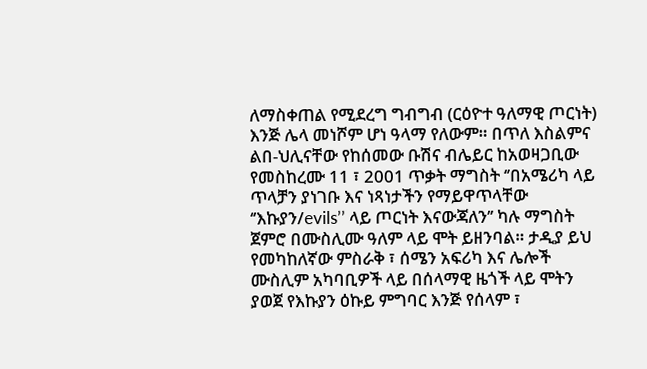ለማስቀጠል የሚደረግ ግብግብ (ርዕዮተ ዓለማዊ ጦርነት) እንጅ ሌላ መነሾም ሆነ ዓላማ የለውም። በጥለ እስልምና ልበ-ህሊናቸው የከሰመው ቡሽና ብሌይር ከአወዛጋቢው የመስከረሙ 11 ፣ 2001 ጥቃት ማግስት ‘’በአሜሪካ ላይ ጥላቻን ያነገቡ እና ነጻነታችን የማይዋጥላቸው ‘’እኩያን/evils’’ ላይ ጦርነት እናውጃለን’’ ካሉ ማግስት ጀምሮ በሙስሊሙ ዓለም ላይ ሞት ይዘንባል። ታዲያ ይህ የመካከለኛው ምስራቅ ፣ ሰሜን አፍሪካ እና ሌሎች ሙስሊም አካባቢዎች ላይ በሰላማዊ ዜጎች ላይ ሞትን ያወጀ የእኩያን ዕኩይ ምግባር እንጅ የሰላም ፣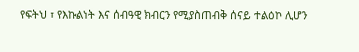የፍትህ ፣ የእኩልነት እና ሰብዓዊ ክብርን የሚያስጠብቅ ሰናይ ተልዕኮ ሊሆን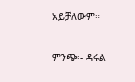አይቻለውም።

ምንጭ፡- ዳሩል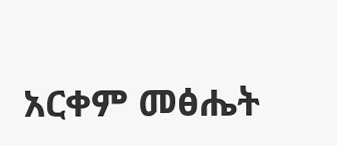አርቀም መፅሔት